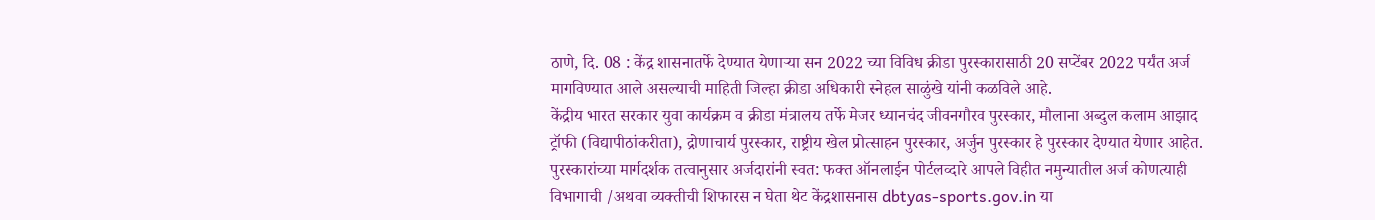ठाणे, दि. 08 : केंद्र शासनातर्फे देण्यात येणाऱ्या सन 2022 च्या विविध क्रीडा पुरस्कारासाठी 20 सप्टेंबर 2022 पर्यंत अर्ज मागविण्यात आले असल्याची माहिती जिल्हा क्रीडा अधिकारी स्नेहल साळुंखे यांनी कळविले आहे.
केंद्रीय भारत सरकार युवा कार्यक्रम व क्रीडा मंत्रालय तर्फे मेजर ध्यानचंद जीवनगौरव पुरस्कार, मौलाना अब्दुल कलाम आझाद ट्रॉफी (विद्यापीठांकरीता), द्रोणाचार्य पुरस्कार, राष्ट्रीय खेल प्रोत्साहन पुरस्कार, अर्जुन पुरस्कार हे पुरस्कार देण्यात येणार आहेत.
पुरस्कारांच्या मार्गदर्शक तत्वानुसार अर्जदारांनी स्वत: फक्त ऑनलाईन पोर्टलव्दारे आपले विहीत नमुन्यातील अर्ज कोणत्याही विभागाची /अथवा व्यक्तीची शिफारस न घेता थेट केंद्रशासनास dbtyas-sports.gov.in या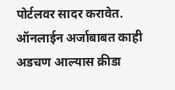पोर्टलवर सादर करावेत. ऑनलाईन अर्जाबाबत काही अडचण आल्यास क्रीडा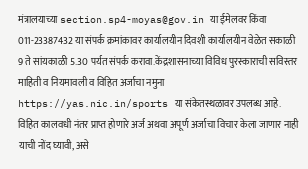मंत्रालयाच्या section.sp4-moyas@gov.in या ईमेलवर किंवा 011-23387432 या संपर्क क्रमांकावर कार्यालयीन दिवशी कार्यालयीन वेळेत सकाळी 9 ते सांयकाळी 5.30 पर्यत संपर्क करावा.केंद्रशासनाच्या विविध पुरस्काराची सविस्तर माहिती व नियमावली व विहित अर्जाचा नमुना https://yas.nic.in/sports या संकेतस्थळावर उपलब्ध आहे.
विहित कालवधी नंतर प्राप्त होणारे अर्ज अथवा अपूर्ण अर्जाचा विचार केला जाणार नाही याची नोंद घ्यावी, असे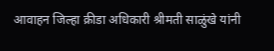आवाहन जिल्हा क्रीडा अधिकारी श्रीमती साळुंखे यांनी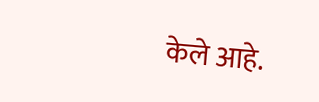केले आहे.